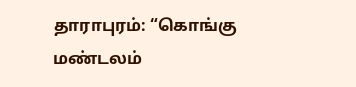தாராபுரம்: “கொங்கு மண்டலம்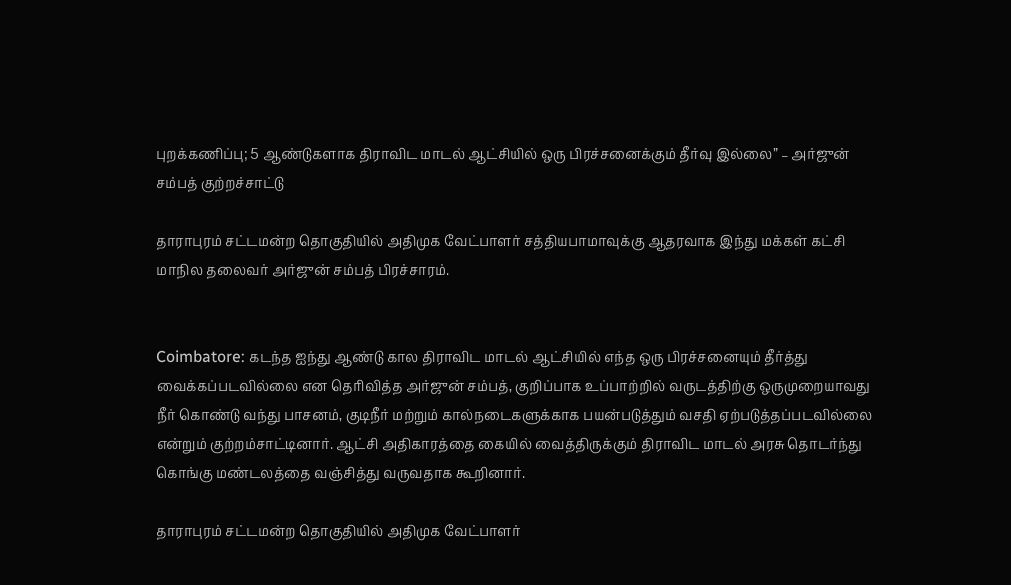புறக்கணிப்பு; 5 ஆண்டுகளாக திராவிட மாடல் ஆட்சியில் ஒரு பிரச்சனைக்கும் தீர்வு இல்லை” – அர்ஜுன் சம்பத் குற்றச்சாட்டு

தாராபுரம் சட்டமன்ற தொகுதியில் அதிமுக வேட்பாளர் சத்தியபாமாவுக்கு ஆதரவாக இந்து மக்கள் கட்சி மாநில தலைவர் அர்ஜுன் சம்பத் பிரச்சாரம்.


Coimbatore: கடந்த ஐந்து ஆண்டு கால திராவிட மாடல் ஆட்சியில் எந்த ஒரு பிரச்சனையும் தீர்த்து வைக்கப்படவில்லை என தெரிவித்த அர்ஜுன் சம்பத், குறிப்பாக உப்பாற்றில் வருடத்திற்கு ஒருமுறையாவது நீர் கொண்டு வந்து பாசனம், குடிநீர் மற்றும் கால்நடைகளுக்காக பயன்படுத்தும் வசதி ஏற்படுத்தப்படவில்லை என்றும் குற்றம்சாட்டினார். ஆட்சி அதிகாரத்தை கையில் வைத்திருக்கும் திராவிட மாடல் அரசு தொடர்ந்து கொங்கு மண்டலத்தை வஞ்சித்து வருவதாக கூறினார்.

தாராபுரம் சட்டமன்ற தொகுதியில் அதிமுக வேட்பாளர்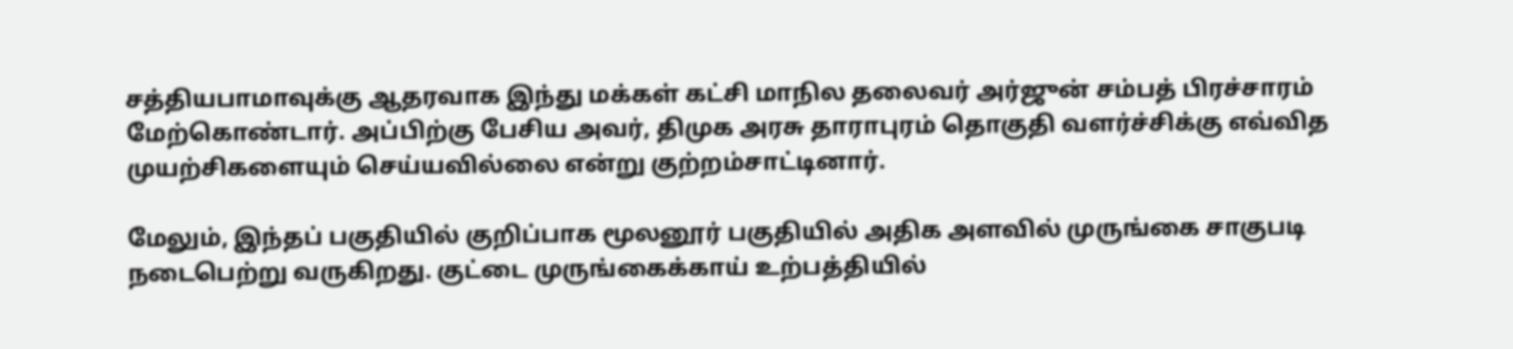சத்தியபாமாவுக்கு ஆதரவாக இந்து மக்கள் கட்சி மாநில தலைவர் அர்ஜுன் சம்பத் பிரச்சாரம் மேற்கொண்டார். அப்பிற்கு பேசிய அவர், திமுக அரசு தாராபுரம் தொகுதி வளர்ச்சிக்கு எவ்வித முயற்சிகளையும் செய்யவில்லை என்று குற்றம்சாட்டினார்.

மேலும், இந்தப் பகுதியில் குறிப்பாக மூலனூர் பகுதியில் அதிக அளவில் முருங்கை சாகுபடி நடைபெற்று வருகிறது. குட்டை முருங்கைக்காய் உற்பத்தியில்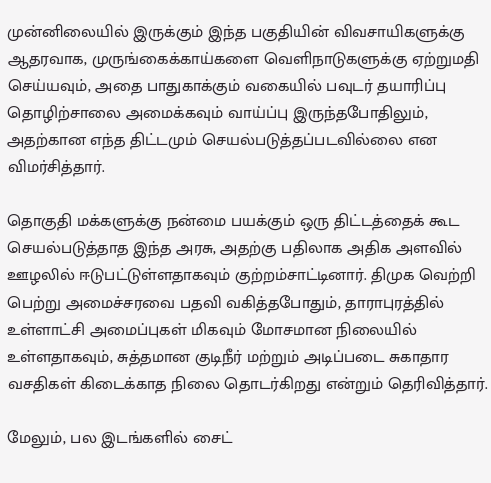முன்னிலையில் இருக்கும் இந்த பகுதியின் விவசாயிகளுக்கு ஆதரவாக, முருங்கைக்காய்களை வெளிநாடுகளுக்கு ஏற்றுமதி செய்யவும், அதை பாதுகாக்கும் வகையில் பவுடர் தயாரிப்பு தொழிற்சாலை அமைக்கவும் வாய்ப்பு இருந்தபோதிலும், அதற்கான எந்த திட்டமும் செயல்படுத்தப்படவில்லை என விமர்சித்தார்.

தொகுதி மக்களுக்கு நன்மை பயக்கும் ஒரு திட்டத்தைக் கூட செயல்படுத்தாத இந்த அரசு, அதற்கு பதிலாக அதிக அளவில் ஊழலில் ஈடுபட்டுள்ளதாகவும் குற்றம்சாட்டினார். திமுக வெற்றி பெற்று அமைச்சரவை பதவி வகித்தபோதும், தாராபுரத்தில் உள்ளாட்சி அமைப்புகள் மிகவும் மோசமான நிலையில் உள்ளதாகவும், சுத்தமான குடிநீர் மற்றும் அடிப்படை சுகாதார வசதிகள் கிடைக்காத நிலை தொடர்கிறது என்றும் தெரிவித்தார்.

மேலும், பல இடங்களில் சைட்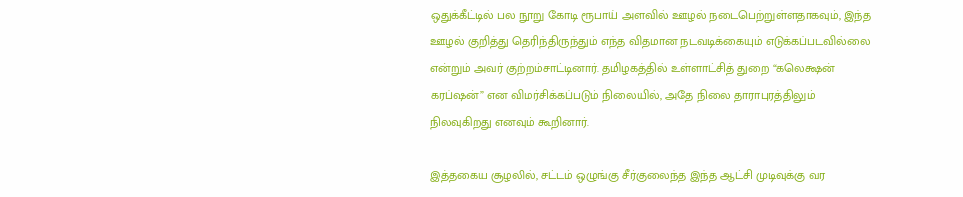ஒதுக்கீட்டில் பல நூறு கோடி ரூபாய் அளவில் ஊழல் நடைபெற்றுள்ளதாகவும், இந்த ஊழல் குறித்து தெரிந்திருந்தும் எந்த விதமான நடவடிக்கையும் எடுக்கப்படவில்லை என்றும் அவர் குற்றம்சாட்டினார். தமிழகத்தில் உள்ளாட்சித் துறை “கலெக்ஷன் கரப்ஷன்” என விமர்சிக்கப்படும் நிலையில், அதே நிலை தாராபுரத்திலும் நிலவுகிறது எனவும் கூறினார்.

இத்தகைய சூழலில், சட்டம் ஒழுங்கு சீர்குலைந்த இந்த ஆட்சி முடிவுக்கு வர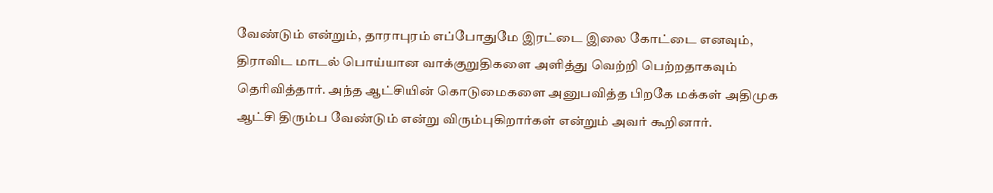வேண்டும் என்றும், தாராபுரம் எப்போதுமே இரட்டை இலை கோட்டை எனவும், திராவிட மாடல் பொய்யான வாக்குறுதிகளை அளித்து வெற்றி பெற்றதாகவும் தெரிவித்தார். அந்த ஆட்சியின் கொடுமைகளை அனுபவித்த பிறகே மக்கள் அதிமுக ஆட்சி திரும்ப வேண்டும் என்று விரும்புகிறார்கள் என்றும் அவர் கூறினார்.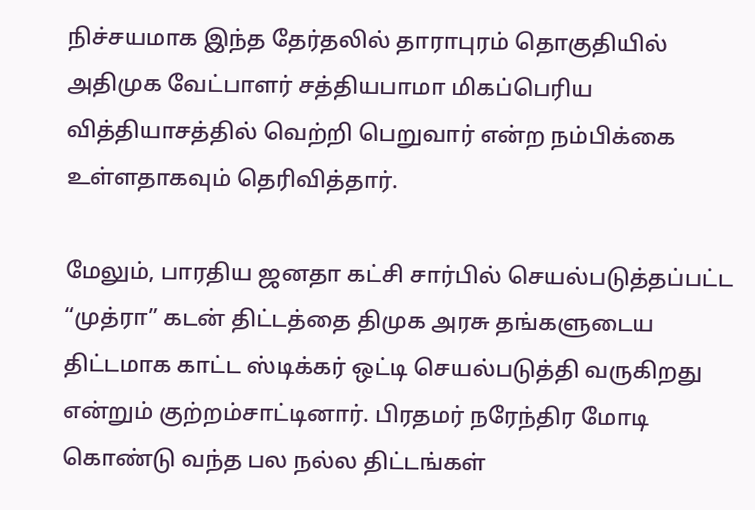நிச்சயமாக இந்த தேர்தலில் தாராபுரம் தொகுதியில் அதிமுக வேட்பாளர் சத்தியபாமா மிகப்பெரிய வித்தியாசத்தில் வெற்றி பெறுவார் என்ற நம்பிக்கை உள்ளதாகவும் தெரிவித்தார்.

மேலும், பாரதிய ஜனதா கட்சி சார்பில் செயல்படுத்தப்பட்ட “முத்ரா” கடன் திட்டத்தை திமுக அரசு தங்களுடைய திட்டமாக காட்ட ஸ்டிக்கர் ஒட்டி செயல்படுத்தி வருகிறது என்றும் குற்றம்சாட்டினார். பிரதமர் நரேந்திர மோடி கொண்டு வந்த பல நல்ல திட்டங்கள்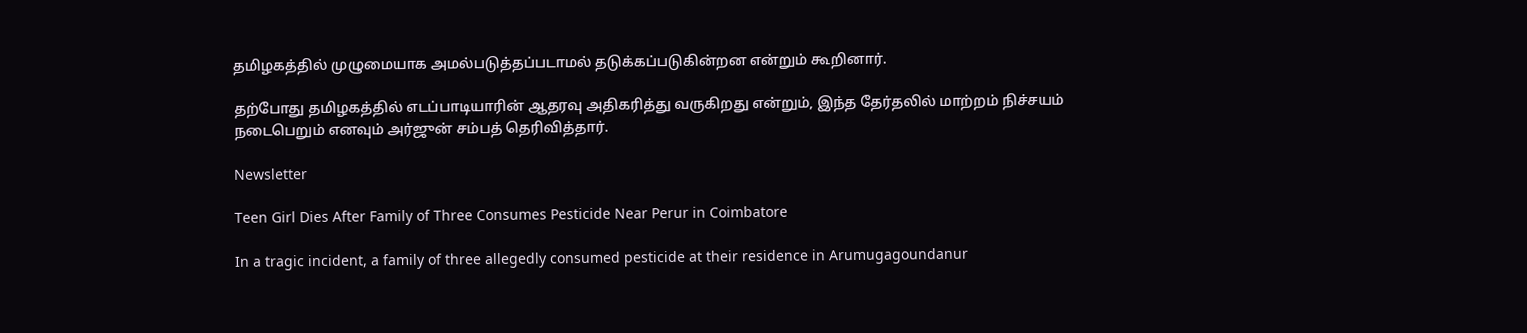தமிழகத்தில் முழுமையாக அமல்படுத்தப்படாமல் தடுக்கப்படுகின்றன என்றும் கூறினார்.

தற்போது தமிழகத்தில் எடப்பாடியாரின் ஆதரவு அதிகரித்து வருகிறது என்றும், இந்த தேர்தலில் மாற்றம் நிச்சயம் நடைபெறும் எனவும் அர்ஜுன் சம்பத் தெரிவித்தார்.

Newsletter

Teen Girl Dies After Family of Three Consumes Pesticide Near Perur in Coimbatore

In a tragic incident, a family of three allegedly consumed pesticide at their residence in Arumugagoundanur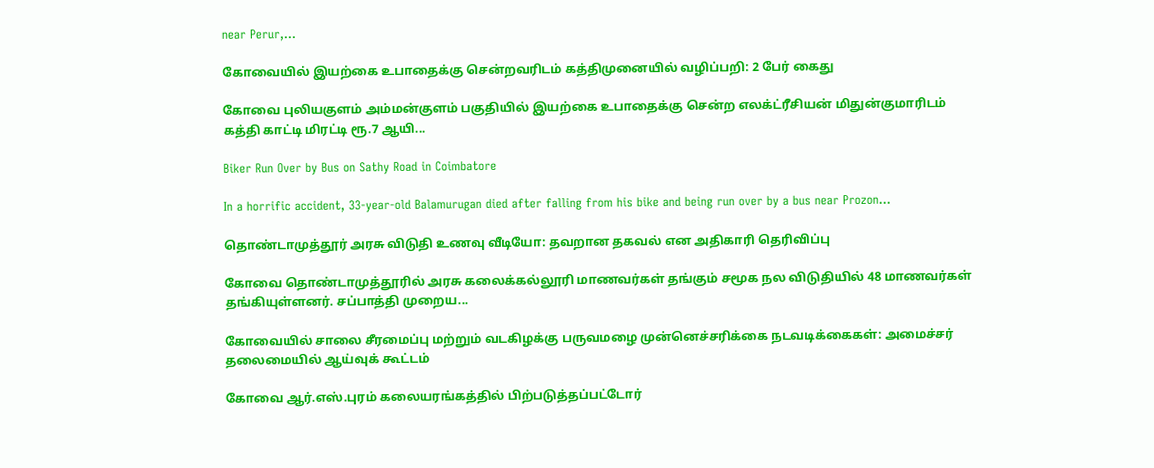near Perur,...

கோவையில் இயற்கை உபாதைக்கு சென்றவரிடம் கத்திமுனையில் வழிப்பறி: 2 பேர் கைது

கோவை புலியகுளம் அம்மன்குளம் பகுதியில் இயற்கை உபாதைக்கு சென்ற எலக்ட்ரீசியன் மிதுன்குமாரிடம் கத்தி காட்டி மிரட்டி ரூ.7 ஆயி...

Biker Run Over by Bus on Sathy Road in Coimbatore

In a horrific accident, 33-year-old Balamurugan died after falling from his bike and being run over by a bus near Prozon...

தொண்டாமுத்தூர் அரசு விடுதி உணவு வீடியோ: தவறான தகவல் என அதிகாரி தெரிவிப்பு

கோவை தொண்டாமுத்தூரில் அரசு கலைக்கல்லூரி மாணவர்கள் தங்கும் சமூக நல விடுதியில் 48 மாணவர்கள் தங்கியுள்ளனர். சப்பாத்தி முறைய...

கோவையில் சாலை சீரமைப்பு மற்றும் வடகிழக்கு பருவமழை முன்னெச்சரிக்கை நடவடிக்கைகள்: அமைச்சர் தலைமையில் ஆய்வுக் கூட்டம்

கோவை ஆர்.எஸ்.புரம் கலையரங்கத்தில் பிற்படுத்தப்பட்டோர்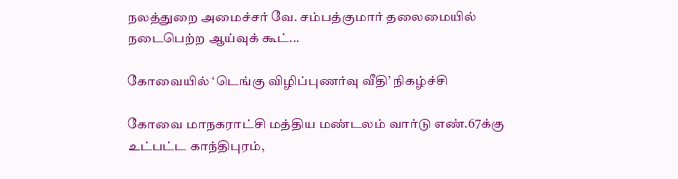நலத்துறை அமைச்சர் வே. சம்பத்குமார் தலைமையில் நடைபெற்ற ஆய்வுக் கூட்...

கோவையில் ‘டெங்கு விழிப்புணர்வு வீதி’ நிகழ்ச்சி

கோவை மாநகராட்சி மத்திய மண்டலம் வார்டு எண்.67க்கு உட்பட்ட காந்திபுரம்,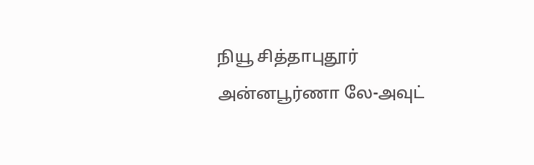நியூ சித்தாபுதூர் அன்னபூர்ணா லே-அவுட்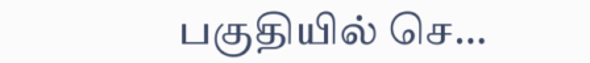பகுதியில் செ...